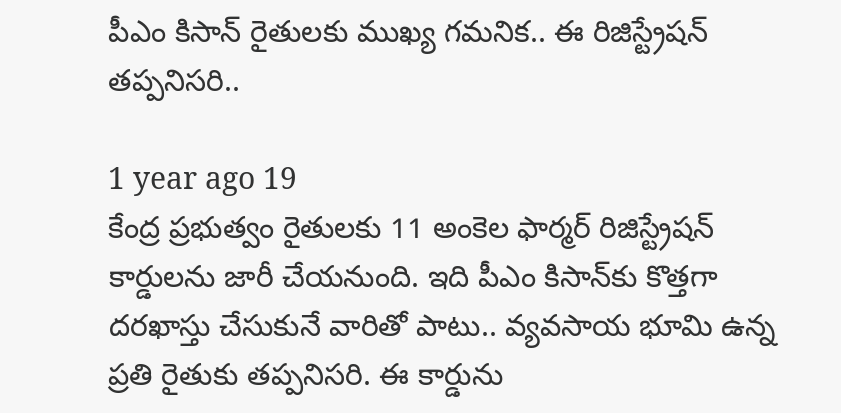పీఎం కిసాన్ రైతులకు ముఖ్య గమనిక.. ఈ రిజిస్ట్రేషన్ తప్పనిసరి..

1 year ago 19
కేంద్ర ప్రభుత్వం రైతులకు 11 అంకెల ఫార్మర్ రిజిస్ట్రేషన్ కార్డులను జారీ చేయనుంది. ఇది పీఎం కిసాన్‌కు కొత్తగా దరఖాస్తు చేసుకునే వారితో పాటు.. వ్యవసాయ భూమి ఉన్న ప్రతి రైతుకు తప్పనిసరి. ఈ కార్డును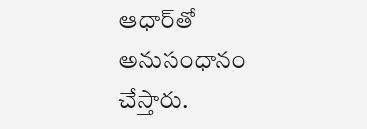ఆధార్‌తో అనుసంధానం చేస్తారు.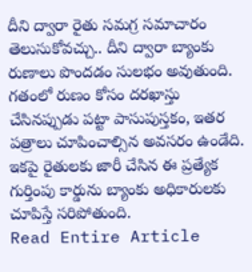దీని ద్వారా రైతు సమగ్ర సమాచారం తెలుసుకోవచ్చు.. దీని ద్వారా బ్యాంకు రుణాలు పొందడం సులభం అవుతుంది. గతంలో రుణం కోసం దరఖాస్తు చేసినప్పుడు పట్టా పాసుపుస్తకం, ఇతర పత్రాలు చూపించాల్సిన అవసరం ఉండేది. ఇకపై రైతులకు జారీ చేసిన ఈ ప్రత్యేక గుర్తింపు కార్డును బ్యాంకు అధికారులకు చూపిస్తే సరిపోతుంది.
Read Entire Article